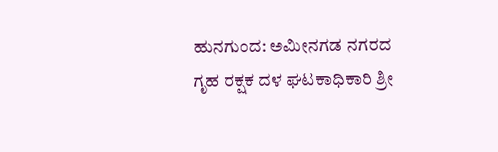ಹುನಗುಂದ: ಅಮೀನಗಡ ನಗರದ ಗೃಹ ರಕ್ಷಕ ದಳ ಘಟಕಾಧಿಕಾರಿ ಶ್ರೀ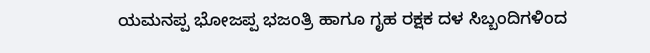ಯಮನಪ್ಪ ಭೋಜಪ್ಪ ಭಜಂತ್ರಿ ಹಾಗೂ ಗೃಹ ರಕ್ಷಕ ದಳ ಸಿಬ್ಬಂದಿಗಳಿಂದ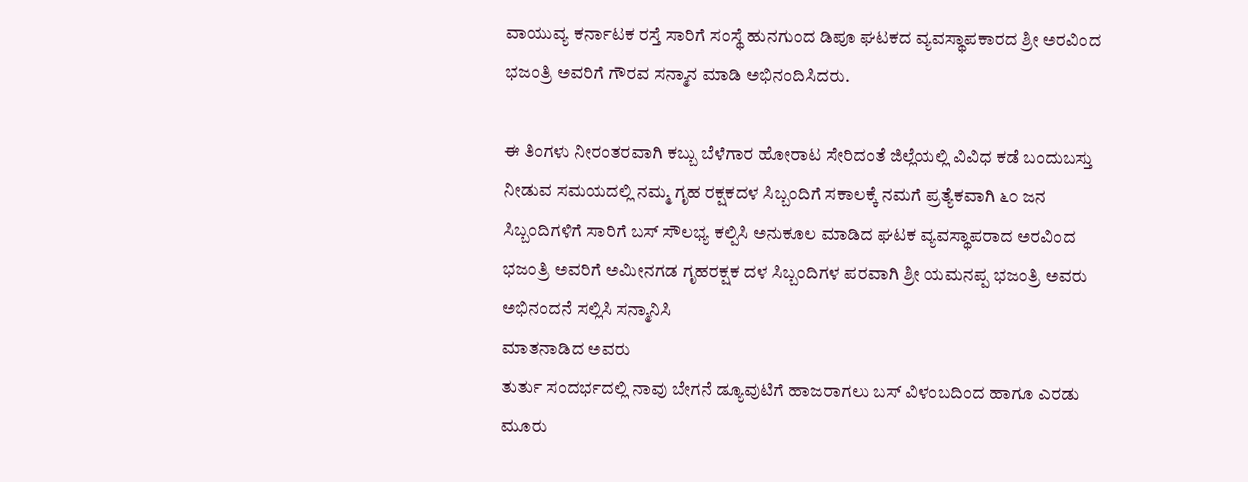ವಾಯುವ್ಯ ಕರ್ನಾಟಕ ರಸ್ತೆ ಸಾರಿಗೆ ಸಂಸ್ಥೆ ಹುನಗುಂದ ಡಿಪೂ ಘಟಕದ ವ್ಯವಸ್ಥಾಪಕಾರದ ಶ್ರೀ ಅರವಿಂದ ಭಜಂತ್ರಿ ಅವರಿಗೆ ಗೌರವ ಸನ್ಮಾನ ಮಾಡಿ ಅಭಿನಂದಿಸಿದರು.

ಈ ತಿಂಗಳು ನೀರಂತರವಾಗಿ ಕಬ್ಬು ಬೆಳೆಗಾರ ಹೋರಾಟ ಸೇರಿದಂತೆ ಜಿಲ್ಲೆಯಲ್ಲಿ ವಿವಿಧ ಕಡೆ ಬಂದುಬಸ್ತು ನೀಡುವ ಸಮಯದಲ್ಲಿ ನಮ್ಮ ಗೃಹ ರಕ್ಷಕದಳ ಸಿಬ್ಬಂದಿಗೆ ಸಕಾಲಕ್ಕೆ ನಮಗೆ ಪ್ರತ್ಯೆಕವಾಗಿ ೬೦ ಜನ ಸಿಬ್ಬಂದಿಗಳಿಗೆ ಸಾರಿಗೆ ಬಸ್ ಸೌಲಭ್ಯ ಕಲ್ಪಿಸಿ ಅನುಕೂಲ ಮಾಡಿದ ಘಟಕ ವ್ಯವಸ್ಥಾಪರಾದ ಅರವಿಂದ ಭಜಂತ್ರಿ ಅವರಿಗೆ ಅಮೀನಗಡ ಗೃಹರಕ್ಷಕ ದಳ ಸಿಬ್ಬಂದಿಗಳ ಪರವಾಗಿ ಶ್ರೀ ಯಮನಪ್ಪ ಭಜಂತ್ರಿ ಅವರು ಅಭಿನಂದನೆ ಸಲ್ಲಿಸಿ ಸನ್ಮಾನಿಸಿ
ಮಾತನಾಡಿದ ಅವರು
ತುರ್ತು ಸಂದರ್ಭದಲ್ಲಿ ನಾವು ಬೇಗನೆ ಡ್ಯೂವುಟಿಗೆ ಹಾಜರಾಗಲು ಬಸ್ ವಿಳಂಬದಿಂದ ಹಾಗೂ ಎರಡು ಮೂರು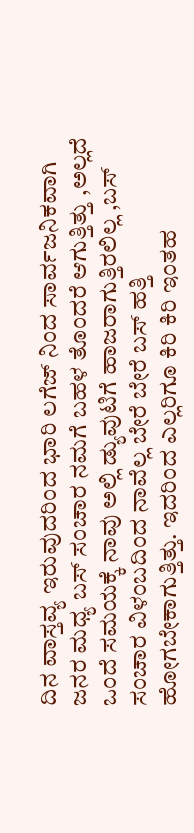ದಿನ ವಾಸ್ತವ್ಯ ಇರುವುದರಿಂದ ಭಾರಿ ಲಗೆಜ್ ನಿಂದ ಸಾರ್ವಜನಿಕವಾಗಿ ಜನರ ಮಧ್ಯ ಬಸ್ ಸಂಚಾರ ನಮಗೆ ಬಹಳ ತೊಂದರೆ ಆಗುತ್ತಿತ್ತು ,ಅಲ್ಲದೆ ಒಂದೆ ಸಮಯಕ್ಕೆ ನಾವು ಅಲ್ಲಿ ಡ್ಯುವುಟಿಗೆ ಹಾಜರಾಗುತ್ತಿರಲಿಲ್ಲ ,ಬಸ್ ಸಂಚಾರ ವಿಳಂಬದಿಂದ ನಾವೆಲ್ಲ ಬೇರೆ ಬೇರೆ ಬಸ್ ಹತ್ತಿ
ಹೋಗಬೇಕಾಗುತ್ತಿತ್ತು. ಇದರಿಂದ ಎಲ್ಲರಿಗೂ ಕಿರಿ ಕಿರಿ ಇಂತಹ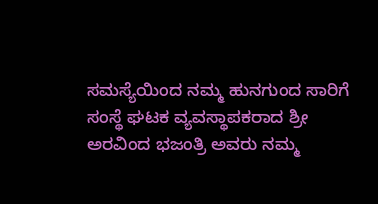ಸಮಸ್ಯೆಯಿಂದ ನಮ್ಮ ಹುನಗುಂದ ಸಾರಿಗೆ ಸಂಸ್ಥೆ ಘಟಕ ವ್ಯವಸ್ಥಾಪಕರಾದ ಶ್ರೀ ಅರವಿಂದ ಭಜಂತ್ರಿ ಅವರು ನಮ್ಮ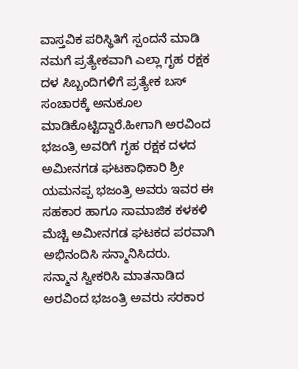ವಾಸ್ತವಿಕ ಪರಿಸ್ಥಿತಿಗೆ ಸ್ಪಂದನೆ ಮಾಡಿ ನಮಗೆ ಪ್ರತ್ಯೇಕವಾಗಿ ಎಲ್ಲಾ ಗೃಹ ರಕ್ಷಕ ದಳ ಸಿಬ್ಬಂದಿಗಳಿಗೆ ಪ್ರತ್ಯೇಕ ಬಸ್ ಸಂಚಾರಕ್ಕೆ ಅನುಕೂಲ ಮಾಡಿಕೊಟ್ಟಿದ್ದಾರೆ.ಹೀಗಾಗಿ ಅರವಿಂದ ಭಜಂತ್ರಿ ಅವರಿಗೆ ಗೃಹ ರಕ್ಷಕ ದಳದ ಅಮೀನಗಡ ಘಟಕಾಧಿಕಾರಿ ಶ್ರೀ ಯಮನಪ್ಪ ಭಜಂತ್ರಿ ಅವರು ಇವರ ಈ ಸಹಕಾರ ಹಾಗೂ ಸಾಮಾಜಿಕ ಕಳಕಳಿ ಮೆಚ್ಚಿ ಅಮೀನಗಡ ಘಟಕದ ಪರವಾಗಿ ಅಭಿನಂದಿಸಿ ಸನ್ಮಾನಿಸಿದರು.
ಸನ್ಮಾನ ಸ್ವೀಕರಿಸಿ ಮಾತನಾಡಿದ ಅರವಿಂದ ಭಜಂತ್ರಿ ಅವರು ಸರಕಾರ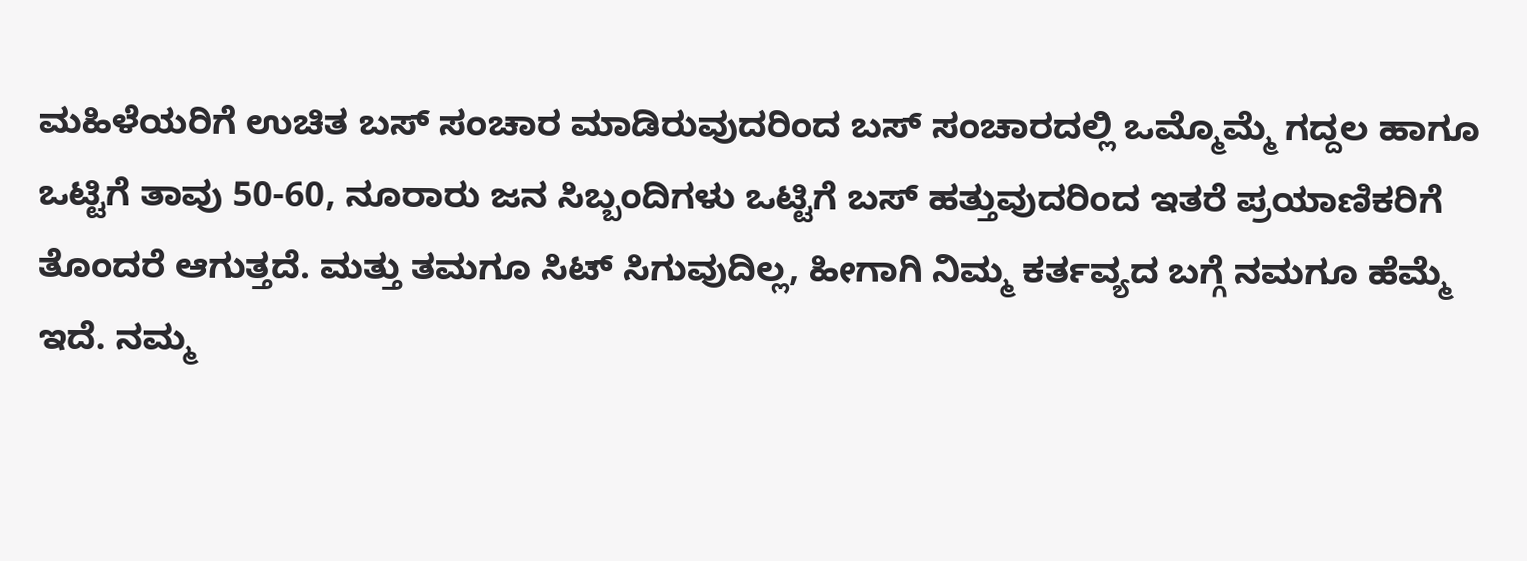ಮಹಿಳೆಯರಿಗೆ ಉಚಿತ ಬಸ್ ಸಂಚಾರ ಮಾಡಿರುವುದರಿಂದ ಬಸ್ ಸಂಚಾರದಲ್ಲಿ ಒಮ್ಮೊಮ್ಮೆ ಗದ್ದಲ ಹಾಗೂ ಒಟ್ಟಿಗೆ ತಾವು 50-60, ನೂರಾರು ಜನ ಸಿಬ್ಬಂದಿಗಳು ಒಟ್ಟಿಗೆ ಬಸ್ ಹತ್ತುವುದರಿಂದ ಇತರೆ ಪ್ರಯಾಣಿಕರಿಗೆ ತೊಂದರೆ ಆಗುತ್ತದೆ. ಮತ್ತು ತಮಗೂ ಸಿಟ್ ಸಿಗುವುದಿಲ್ಲ, ಹೀಗಾಗಿ ನಿಮ್ಮ ಕರ್ತವ್ಯದ ಬಗ್ಗೆ ನಮಗೂ ಹೆಮ್ಮೆ ಇದೆ. ನಮ್ಮ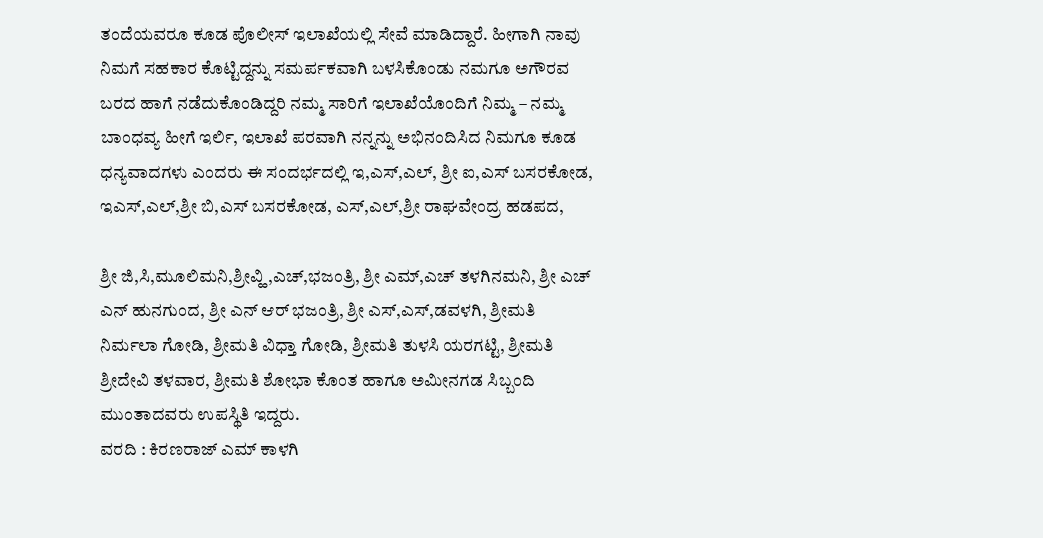ತಂದೆಯವರೂ ಕೂಡ ಪೊಲೀಸ್ ಇಲಾಖೆಯಲ್ಲಿ ಸೇವೆ ಮಾಡಿದ್ದಾರೆ. ಹೀಗಾಗಿ ನಾವು ನಿಮಗೆ ಸಹಕಾರ ಕೊಟ್ಟಿದ್ದನ್ನು ಸಮರ್ಪಕವಾಗಿ ಬಳಸಿಕೊಂಡು ನಮಗೂ ಅಗೌರವ ಬರದ ಹಾಗೆ ನಡೆದುಕೊಂಡಿದ್ದರಿ ನಮ್ಮ ಸಾರಿಗೆ ಇಲಾಖೆಯೊಂದಿಗೆ ನಿಮ್ಮ – ನಮ್ಮ ಬಾಂಧವ್ಯ ಹೀಗೆ ಇರ್ಲಿ, ಇಲಾಖೆ ಪರವಾಗಿ ನನ್ನನ್ನು ಅಭಿನಂದಿಸಿದ ನಿಮಗೂ ಕೂಡ ಧನ್ಯವಾದಗಳು ಎಂದರು ಈ ಸಂದರ್ಭದಲ್ಲಿ ಇ,ಎಸ್,ಎಲ್, ಶ್ರೀ ಐ,ಎಸ್ ಬಸರಕೋಡ, ಇಎಸ್,ಎಲ್,ಶ್ರೀ ಬಿ,ಎಸ್ ಬಸರಕೋಡ, ಎಸ್,ಎಲ್,ಶ್ರೀ ರಾಘವೇಂದ್ರ ಹಡಪದ,

ಶ್ರೀ ಜಿ,ಸಿ,ಮೂಲಿಮನಿ,ಶ್ರೀವ್ಹಿ,ಎಚ್,ಭಜಂತ್ರಿ, ಶ್ರೀ ಎಮ್,ಎಚ್ ತಳಗಿನಮನಿ, ಶ್ರೀ ಎಚ್ ಎನ್ ಹುನಗುಂದ, ಶ್ರೀ ಎನ್ ಆರ್ ಭಜಂತ್ರಿ, ಶ್ರೀ ಎಸ್,ಎಸ್,ಡವಳಗಿ, ಶ್ರೀಮತಿ ನಿರ್ಮಲಾ ಗೋಡಿ, ಶ್ರೀಮತಿ ವಿಧ್ತಾ ಗೋಡಿ, ಶ್ರೀಮತಿ ತುಳಸಿ ಯರಗಟ್ಟಿ, ಶ್ರೀಮತಿ ಶ್ರೀದೇವಿ ತಳವಾರ, ಶ್ರೀಮತಿ ಶೋಭಾ ಕೊಂತ ಹಾಗೂ ಅಮೀನಗಡ ಸಿಬ್ಬಂದಿ ಮುಂತಾದವರು ಉಪಸ್ಥಿತಿ ಇದ್ದರು.
ವರದಿ : ಕಿರಣರಾಜ್ ಎಮ್ ಕಾಳಗಿ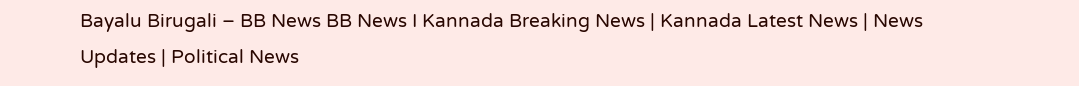Bayalu Birugali – BB News BB News I Kannada Breaking News | Kannada Latest News | News Updates | Political News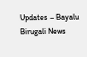Updates – Bayalu Birugali News